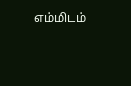எம்மிடம்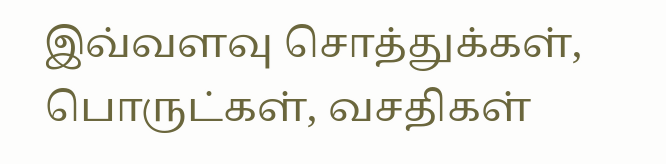இவ்வளவு சொத்துக்கள், பொருட்கள், வசதிகள்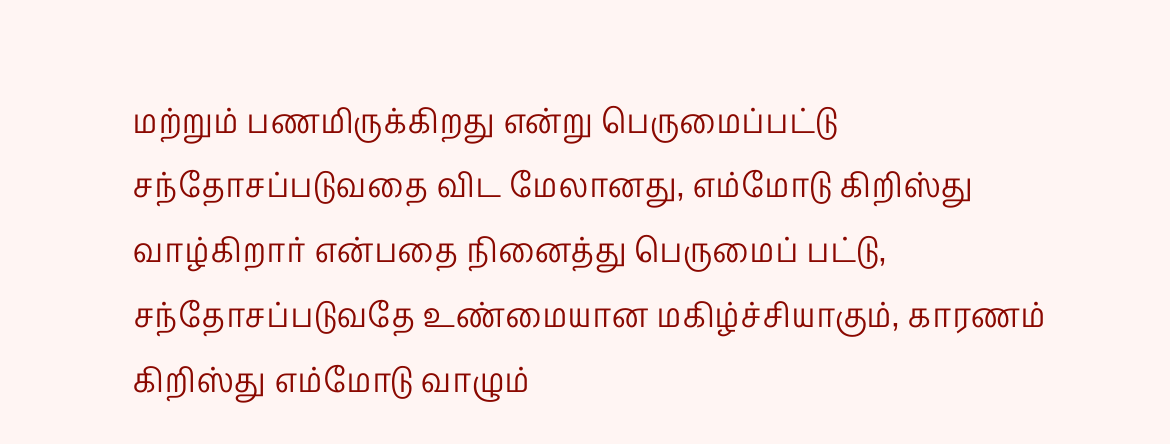மற்றும் பணமிருக்கிறது என்று பெருமைப்பட்டு சந்தோசப்படுவதை விட மேலானது, எம்மோடு கிறிஸ்து வாழ்கிறார் என்பதை நினைத்து பெருமைப் பட்டு, சந்தோசப்படுவதே உண்மையான மகிழ்ச்சியாகும், காரணம் கிறிஸ்து எம்மோடு வாழும்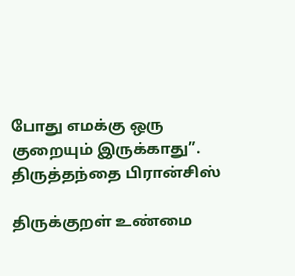போது எமக்கு ஒரு குறையும் இருக்காது”. திருத்தந்தை பிரான்சிஸ்

திருக்குறள் உண்மை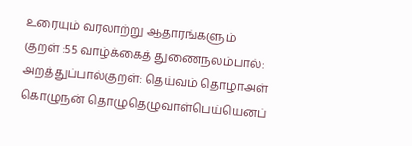உரையும் வரலாற்று ஆதாரங்களும்
குறள் :55 வாழ்க்கைத் துணைநலம்பால்: அறத்துப்பால்குறள்: தெய்வம் தொழாஅள் கொழுநன் தொழுதெழுவாள்பெய்யெனப்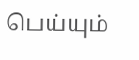பெய்யும்